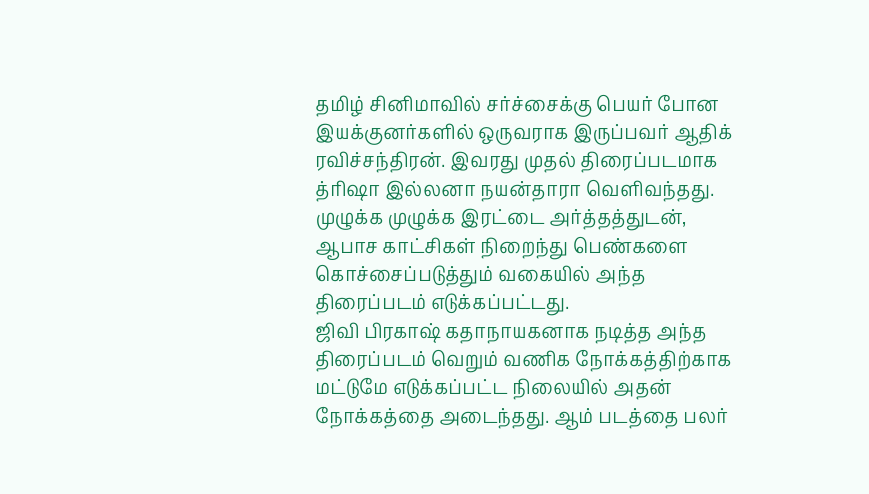தமிழ் சினிமாவில் சர்ச்சைக்கு பெயர் போன இயக்குனர்களில் ஒருவராக இருப்பவர் ஆதிக் ரவிச்சந்திரன். இவரது முதல் திரைப்படமாக த்ரிஷா இல்லனா நயன்தாரா வெளிவந்தது. முழுக்க முழுக்க இரட்டை அர்த்தத்துடன், ஆபாச காட்சிகள் நிறைந்து பெண்களை கொச்சைப்படுத்தும் வகையில் அந்த திரைப்படம் எடுக்கப்பட்டது.
ஜிவி பிரகாஷ் கதாநாயகனாக நடித்த அந்த திரைப்படம் வெறும் வணிக நோக்கத்திற்காக மட்டுமே எடுக்கப்பட்ட நிலையில் அதன் நோக்கத்தை அடைந்தது. ஆம் படத்தை பலர்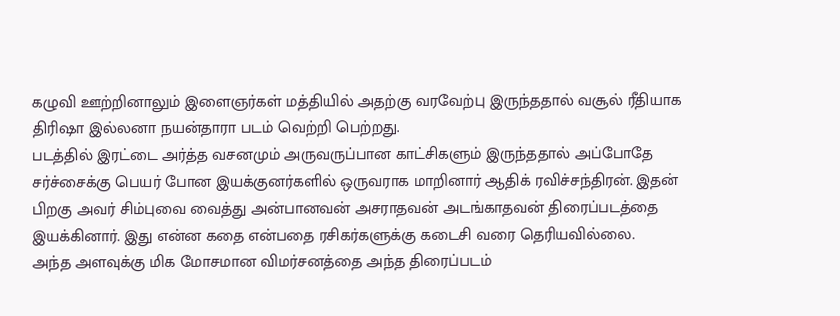கழுவி ஊற்றினாலும் இளைஞர்கள் மத்தியில் அதற்கு வரவேற்பு இருந்ததால் வசூல் ரீதியாக திரிஷா இல்லனா நயன்தாரா படம் வெற்றி பெற்றது.
படத்தில் இரட்டை அர்த்த வசனமும் அருவருப்பான காட்சிகளும் இருந்ததால் அப்போதே சர்ச்சைக்கு பெயர் போன இயக்குனர்களில் ஒருவராக மாறினார் ஆதிக் ரவிச்சந்திரன். இதன் பிறகு அவர் சிம்புவை வைத்து அன்பானவன் அசராதவன் அடங்காதவன் திரைப்படத்தை இயக்கினார். இது என்ன கதை என்பதை ரசிகர்களுக்கு கடைசி வரை தெரியவில்லை.
அந்த அளவுக்கு மிக மோசமான விமர்சனத்தை அந்த திரைப்படம்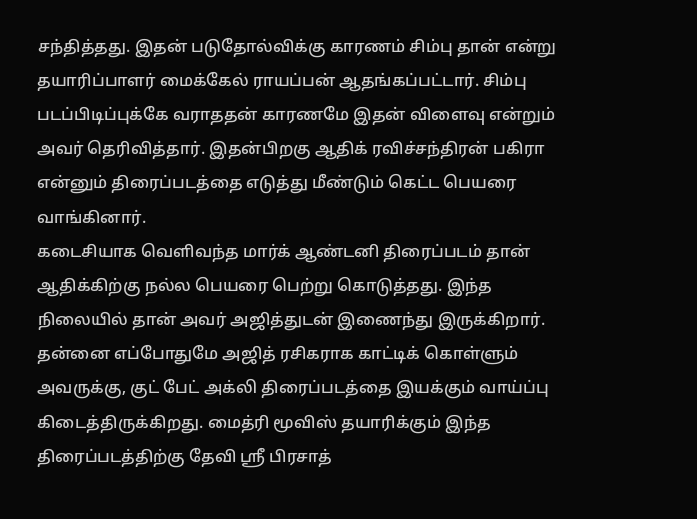சந்தித்தது. இதன் படுதோல்விக்கு காரணம் சிம்பு தான் என்று தயாரிப்பாளர் மைக்கேல் ராயப்பன் ஆதங்கப்பட்டார். சிம்பு படப்பிடிப்புக்கே வராததன் காரணமே இதன் விளைவு என்றும் அவர் தெரிவித்தார். இதன்பிறகு ஆதிக் ரவிச்சந்திரன் பகிரா என்னும் திரைப்படத்தை எடுத்து மீண்டும் கெட்ட பெயரை வாங்கினார்.
கடைசியாக வெளிவந்த மார்க் ஆண்டனி திரைப்படம் தான் ஆதிக்கிற்கு நல்ல பெயரை பெற்று கொடுத்தது. இந்த நிலையில் தான் அவர் அஜித்துடன் இணைந்து இருக்கிறார். தன்னை எப்போதுமே அஜித் ரசிகராக காட்டிக் கொள்ளும் அவருக்கு, குட் பேட் அக்லி திரைப்படத்தை இயக்கும் வாய்ப்பு கிடைத்திருக்கிறது. மைத்ரி மூவிஸ் தயாரிக்கும் இந்த திரைப்படத்திற்கு தேவி ஸ்ரீ பிரசாத்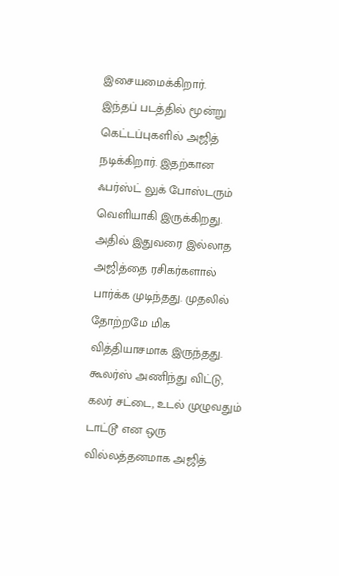இசையமைக்கிறார்.
இந்தப் படத்தில் மூன்று கெட்டப்புகளில் அஜித் நடிக்கிறார். இதற்கான ஃபர்ஸ்ட் லுக் போஸ்டரும் வெளியாகி இருக்கிறது. அதில் இதுவரை இல்லாத அஜித்தை ரசிகர்களால் பார்க்க முடிந்தது. முதலில் தோற்றமே மிக வித்தியாசமாக இருந்தது. கூலர்ஸ் அணிந்து விட்டு, கலர் சட்டை, உடல் முழுவதும் டாட்டூ என ஒரு வில்லத்தனமாக அஜித்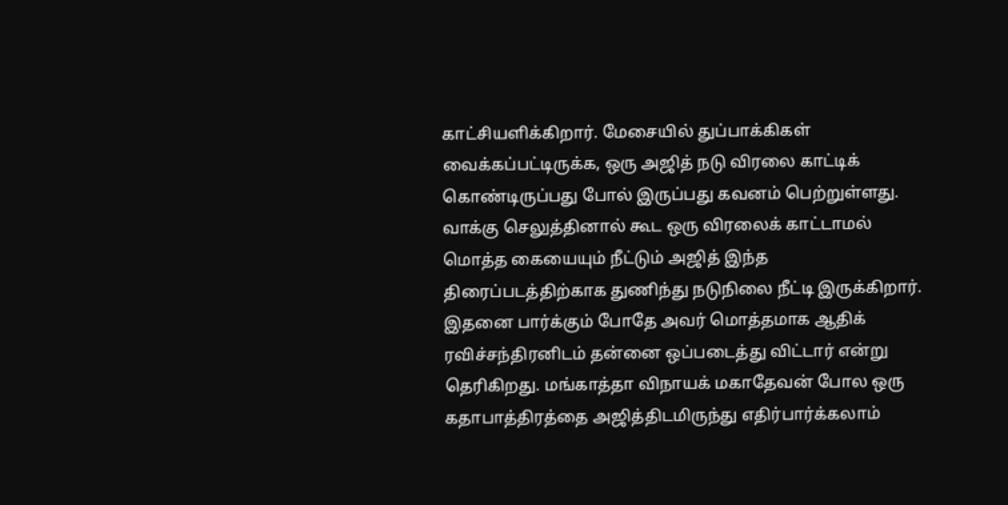காட்சியளிக்கிறார். மேசையில் துப்பாக்கிகள் வைக்கப்பட்டிருக்க, ஒரு அஜித் நடு விரலை காட்டிக் கொண்டிருப்பது போல் இருப்பது கவனம் பெற்றுள்ளது. வாக்கு செலுத்தினால் கூட ஒரு விரலைக் காட்டாமல் மொத்த கையையும் நீட்டும் அஜித் இந்த திரைப்படத்திற்காக துணிந்து நடுநிலை நீட்டி இருக்கிறார். இதனை பார்க்கும் போதே அவர் மொத்தமாக ஆதிக் ரவிச்சந்திரனிடம் தன்னை ஒப்படைத்து விட்டார் என்று தெரிகிறது. மங்காத்தா விநாயக் மகாதேவன் போல ஒரு கதாபாத்திரத்தை அஜித்திடமிருந்து எதிர்பார்க்கலாம்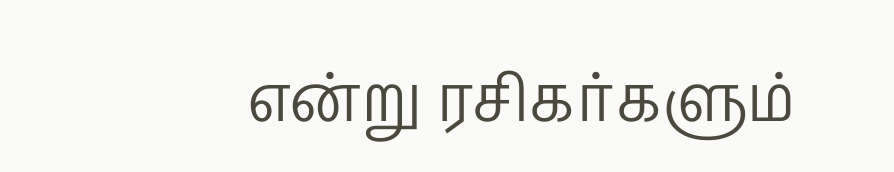என்று ரசிகர்களும்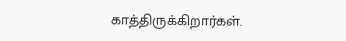காத்திருக்கிறார்கள்.